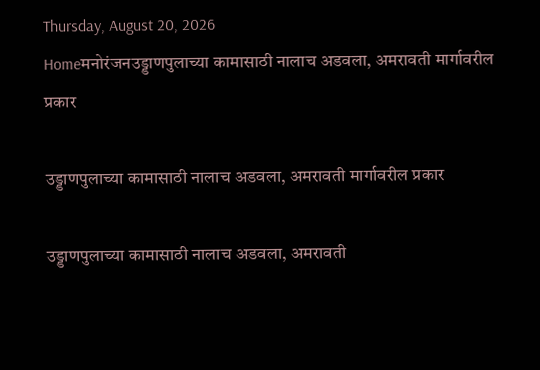Thursday, August 20, 2026
Homeमनोरंजनउड्डाणपुलाच्या कामासाठी नालाच अडवला, अमरावती मार्गावरील प्रकार

उड्डाणपुलाच्या कामासाठी नालाच अडवला, अमरावती मार्गावरील प्रकार

उड्डाणपुलाच्या कामासाठी नालाच अडवला, अमरावती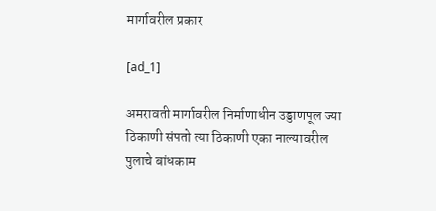मार्गावरील प्रकार

[ad_1]

अमरावती मार्गावरील निर्माणाधीन उड्डाणपूल ज्या ठिकाणी संपतो त्या ठिकाणी एका नाल्यावरील पुलाचे बांधकाम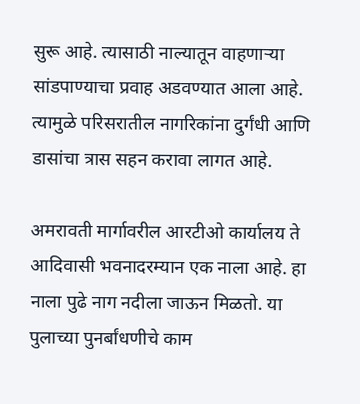सुरू आहे. त्यासाठी नाल्यातून वाहणाऱ्या सांडपाण्याचा प्रवाह अडवण्यात आला आहे. त्यामुळे परिसरातील नागरिकांना दुर्गंधी आणि डासांचा त्रास सहन करावा लागत आहे.

अमरावती मार्गावरील आरटीओ कार्यालय ते आदिवासी भवनादरम्यान एक नाला आहे. हा नाला पुढे नाग नदीला जाऊन मिळतो. या पुलाच्या पुनर्बांधणीचे काम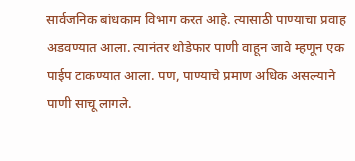सार्वजनिक बांधकाम विभाग करत आहे. त्यासाठी पाण्याचा प्रवाह अडवण्यात आला. त्यानंतर थोडेफार पाणी वाहून जावे म्हणून एक पाईप टाकण्यात आला. पण, पाण्याचे प्रमाण अधिक असल्याने पाणी साचू लागले.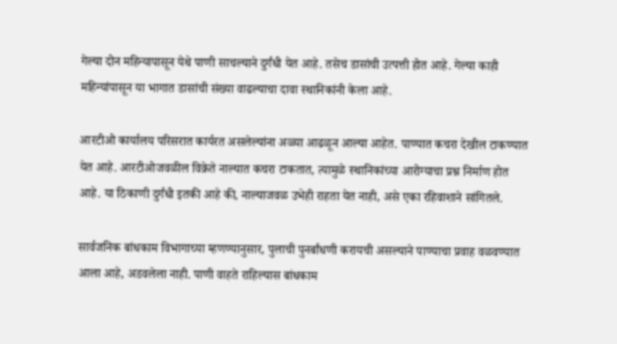गेल्या दोन महिन्यापासून येथे पाणी साचल्याने दुर्गंधी येत आहे. तसेच डासांची उत्पत्ती होत आहे. गेल्या काही महिन्यांपासून या भागात डासांची संख्या वाढल्याचा दावा स्थानिकांनी केला आहे.

आरटीओ कार्यालय परिसरात कार्यरत असलेल्यांना अळ्या आढळून आल्या आहेत. पाण्यात कचरा देखील टाकण्यात येत आहे. आरटीओजवळील विक्रेते नाल्यात कचरा टाकतात, त्यामुळे स्थानिकांच्या आरोग्याचा प्रश्न निर्माण होत आहे. या ठिकाणी दुर्गंधी इतकी आहे की, नाल्याजवळ उभेही राहता येत नाही, असे एका रहिवाशाने सांगितले.

सार्वजनिक बांधकाम विभागाच्या म्हणण्यानुसार, पुलाची पुनर्बांधणी करायची असल्याने पाण्याचा प्रवाह वळवण्यात आला आहे, अडवलेला नाही. पाणी वाहते राहिल्यास बांधकाम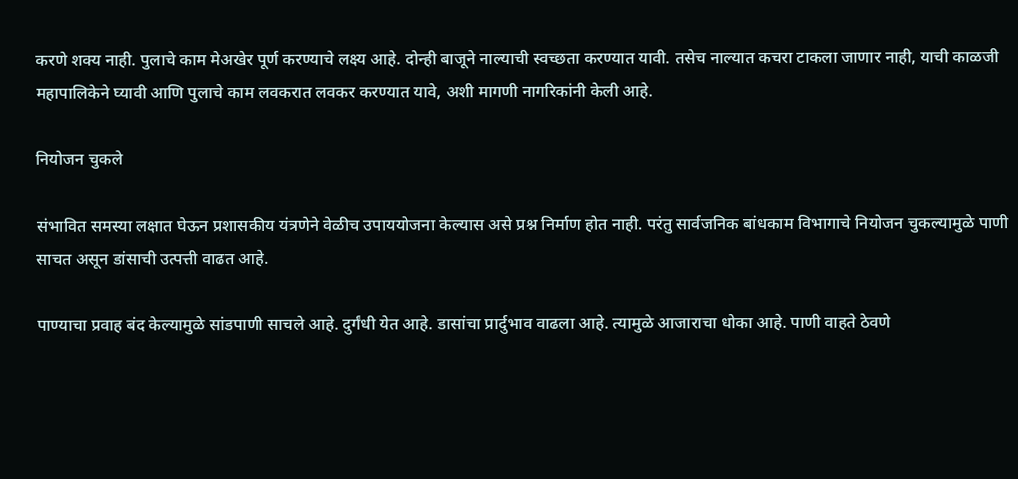करणे शक्य नाही. पुलाचे काम मेअखेर पूर्ण करण्याचे लक्ष्य आहे. दोन्ही बाजूने नाल्याची स्वच्छता करण्यात यावी. तसेच नाल्यात कचरा टाकला जाणार नाही, याची काळजी महापालिकेने घ्यावी आणि पुलाचे काम लवकरात लवकर करण्यात यावे, अशी मागणी नागरिकांनी केली आहे.

नियोजन चुकले

संभावित समस्या लक्षात घेऊन प्रशासकीय यंत्रणेने वेळीच उपाययोजना केल्यास असे प्रश्न निर्माण होत नाही. परंतु सार्वजनिक बांधकाम विभागाचे नियोजन चुकल्यामुळे पाणी साचत असून डांसाची उत्पत्ती वाढत आहे.

पाण्याचा प्रवाह बंद केल्यामुळे सांडपाणी साचले आहे. दुर्गंधी येत आहे. डासांचा प्रार्दुभाव वाढला आहे. त्यामुळे आजाराचा धोका आहे. पाणी वाहते ठेवणे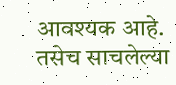आवश्यक आहे. तसेच साचलेल्या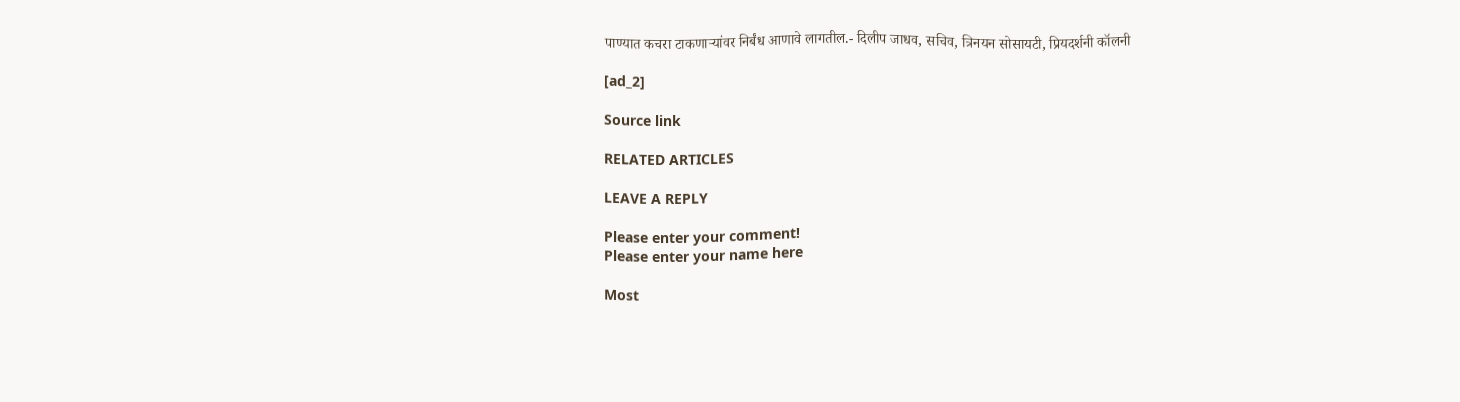पाण्यात कचरा टाकणाऱ्यांवर निर्बंध आणावे लागतील.- दिलीप जाधव, सचिव, त्रिनयन सोसायटी, प्रियदर्शनी कॉलनी

[ad_2]

Source link

RELATED ARTICLES

LEAVE A REPLY

Please enter your comment!
Please enter your name here

Most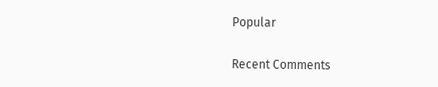Popular

Recent Comments